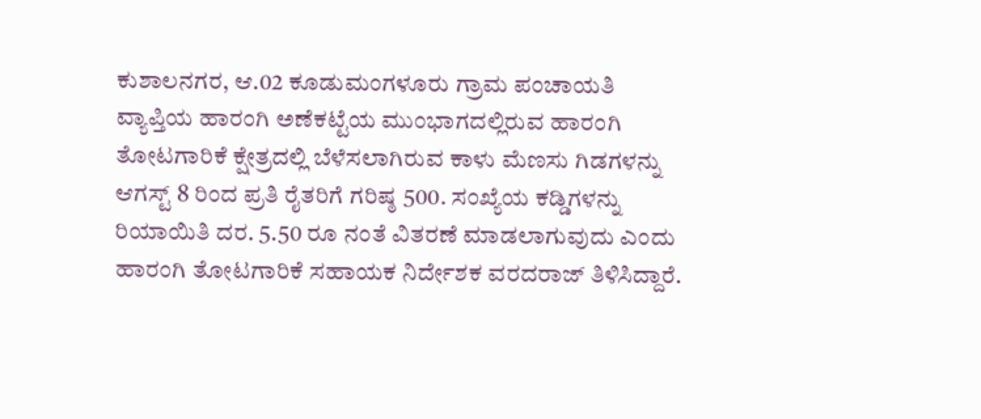ಕುಶಾಲನಗರ, ಆ.02 ಕೂಡುಮಂಗಳೂರು ಗ್ರಾಮ ಪಂಚಾಯತಿ ವ್ಯಾಪ್ತಿಯ ಹಾರಂಗಿ ಅಣೆಕಟ್ಟೆಯ ಮುಂಭಾಗದಲ್ಲಿರುವ ಹಾರಂಗಿ ತೋಟಗಾರಿಕೆ ಕ್ಷೇತ್ರದಲ್ಲಿ ಬೆಳೆಸಲಾಗಿರುವ ಕಾಳು ಮೆಣಸು ಗಿಡಗಳನ್ನು ಆಗಸ್ಟ್ 8 ರಿಂದ ಪ್ರತಿ ರೈತರಿಗೆ ಗರಿಷ್ಠ 500. ಸಂಖ್ಯೆಯ ಕಡ್ಡಿಗಳನ್ನು ರಿಯಾಯಿತಿ ದರ. 5.50 ರೂ ನಂತೆ ವಿತರಣೆ ಮಾಡಲಾಗುವುದು ಎಂದು ಹಾರಂಗಿ ತೋಟಗಾರಿಕೆ ಸಹಾಯಕ ನಿರ್ದೇಶಕ ವರದರಾಜ್ ತಿಳಿಸಿದ್ದಾರೆ.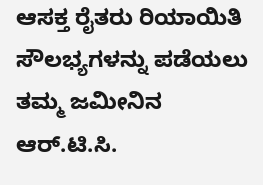ಆಸಕ್ತ ರೈತರು ರಿಯಾಯಿತಿ ಸೌಲಭ್ಯಗಳನ್ನು ಪಡೆಯಲು ತಮ್ಮ ಜಮೀನಿನ ಆರ್.ಟಿ.ಸಿ.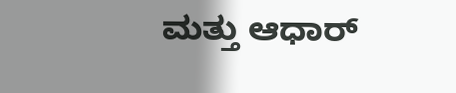ಮತ್ತು ಆಧಾರ್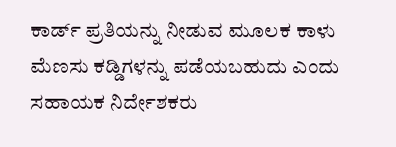ಕಾರ್ಡ್ ಪ್ರತಿಯನ್ನು ನೀಡುವ ಮೂಲಕ ಕಾಳು ಮೆಣಸು ಕಡ್ಡಿಗಳನ್ನು ಪಡೆಯಬಹುದು ಎಂದು ಸಹಾಯಕ ನಿರ್ದೇಶಕರು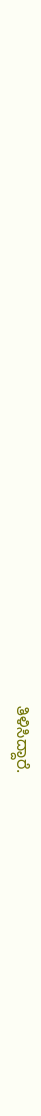ತಿಳಿಸಿದ್ದಾರೆ.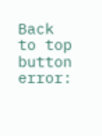Back to top button
error: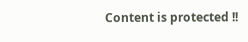Content is protected !!